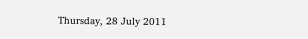Thursday, 28 July 2011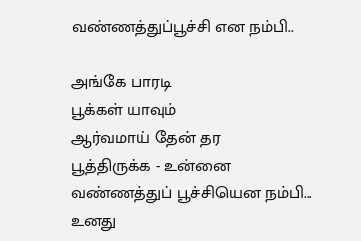வண்ணத்துப்பூச்சி என நம்பி..

அங்கே பாரடி
பூக்கள் யாவும்
ஆர்வமாய் தேன் தர
பூத்திருக்க - உன்னை
வண்ணத்துப் பூச்சியென நம்பி...
உனது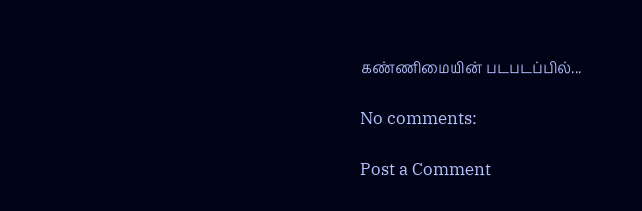கண்ணிமையின் படபடப்பில்...

No comments:

Post a Comment